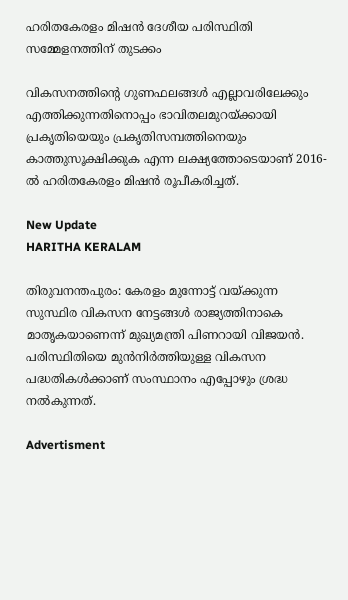ഹരിതകേരളം മിഷന്‍ ദേശീയ പരിസ്ഥിതി സമ്മേളനത്തിന് തുടക്കം

വികസനത്തിന്റെ ഗുണഫലങ്ങൾ എല്ലാവരിലേക്കും എത്തിക്കുന്നതിനൊപ്പം ഭാവിതലമുറയ്ക്കായി പ്രകൃതിയെയും പ്രകൃതിസമ്പത്തിനെയും കാത്തുസൂക്ഷിക്കുക എന്ന ലക്ഷ്യത്തോടെയാണ് 2016-ൽ ഹരിതകേരളം മിഷൻ രൂപീകരിച്ചത്.

New Update
HARITHA KERALAM

തിരുവനന്തപുരം: കേരളം മുന്നോട്ട് വയ്ക്കുന്ന സുസ്ഥിര വികസന നേട്ടങ്ങൾ രാജ്യത്തിനാകെ മാതൃകയാണെന്ന് മുഖ്യമന്ത്രി പിണറായി വിജയൻ. പരിസ്ഥിതിയെ മുൻനിർത്തിയുള്ള വികസന പദ്ധതികൾക്കാണ് സംസ്ഥാനം എപ്പോഴും ശ്രദ്ധ നൽകുന്നത്.

Advertisment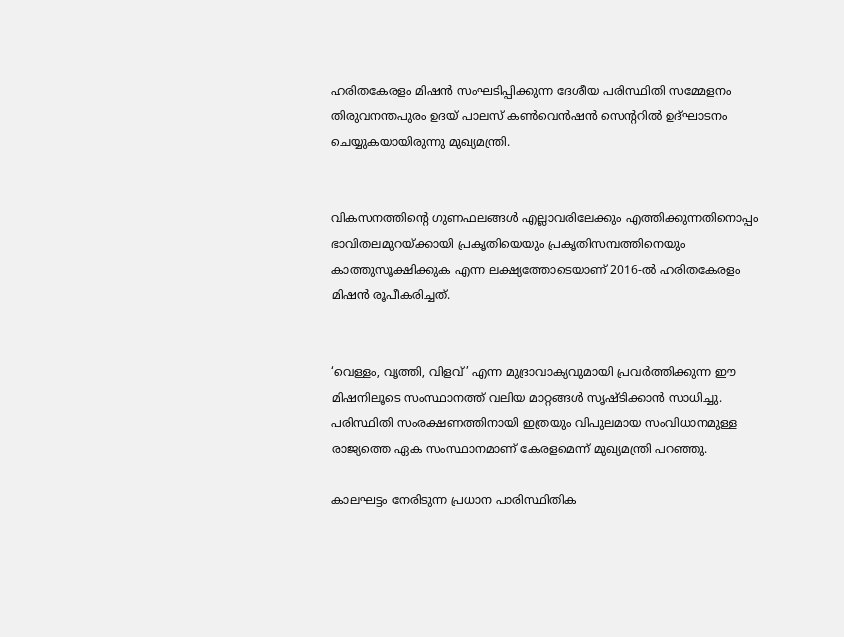ഹരിതകേരളം മിഷന്‍ സംഘടിപ്പിക്കുന്ന ദേശീയ പരിസ്ഥിതി സമ്മേളനം തിരുവനന്തപുരം ഉദയ് പാലസ് കൺവെൻഷൻ സെന്ററിൽ ഉദ്ഘാടനം ചെയ്യുകയായിരുന്നു മുഖ്യമന്ത്രി.


വികസനത്തിന്റെ ഗുണഫലങ്ങൾ എല്ലാവരിലേക്കും എത്തിക്കുന്നതിനൊപ്പം ഭാവിതലമുറയ്ക്കായി പ്രകൃതിയെയും പ്രകൃതിസമ്പത്തിനെയും കാത്തുസൂക്ഷിക്കുക എന്ന ലക്ഷ്യത്തോടെയാണ് 2016-ൽ ഹരിതകേരളം മിഷൻ രൂപീകരിച്ചത്.


‘വെള്ളം, വൃത്തി, വിളവ്’ എന്ന മുദ്രാവാക്യവുമായി പ്രവർത്തിക്കുന്ന ഈ മിഷനിലൂടെ സംസ്ഥാനത്ത് വലിയ മാറ്റങ്ങൾ സൃഷ്ടിക്കാൻ സാധിച്ചു. പരിസ്ഥിതി സംരക്ഷണത്തിനായി ഇത്രയും വിപുലമായ സംവിധാനമുള്ള രാജ്യത്തെ ഏക സംസ്ഥാനമാണ് കേരളമെന്ന് മുഖ്യമന്ത്രി പറഞ്ഞു.

കാലഘട്ടം നേരിടുന്ന പ്രധാന പാരിസ്ഥിതിക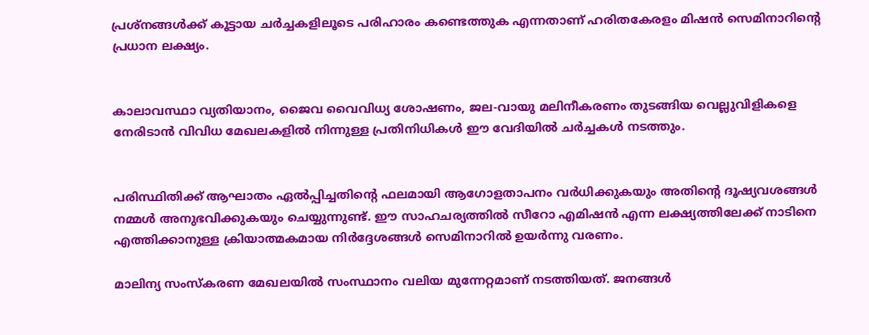പ്രശ്‌നങ്ങൾക്ക് കൂട്ടായ ചർച്ചകളിലൂടെ പരിഹാരം കണ്ടെത്തുക എന്നതാണ് ഹരിതകേരളം മിഷൻ സെമിനാറിന്റെ പ്രധാന ലക്ഷ്യം.


കാലാവസ്ഥാ വ്യതിയാനം, ജൈവ വൈവിധ്യ ശോഷണം, ജല-വായു മലിനീകരണം തുടങ്ങിയ വെല്ലുവിളികളെ നേരിടാൻ വിവിധ മേഖലകളിൽ നിന്നുള്ള പ്രതിനിധികൾ ഈ വേദിയിൽ ചർച്ചകൾ നടത്തും.


പരിസ്ഥിതിക്ക് ആഘാതം ഏൽപ്പിച്ചതിന്റെ ഫലമായി ആഗോളതാപനം വർധിക്കുകയും അതിന്റെ ദൂഷ്യവശങ്ങൾ നമ്മൾ അനുഭവിക്കുകയും ചെയ്യുന്നുണ്ട്. ഈ സാഹചര്യത്തിൽ സീറോ എമിഷൻ എന്ന ലക്ഷ്യത്തിലേക്ക് നാടിനെ എത്തിക്കാനുള്ള ക്രിയാത്മകമായ നിർദ്ദേശങ്ങൾ സെമിനാറിൽ ഉയർന്നു വരണം.

മാലിന്യ സംസ്‌കരണ മേഖലയിൽ സംസ്ഥാനം വലിയ മുന്നേറ്റമാണ് നടത്തിയത്. ജനങ്ങൾ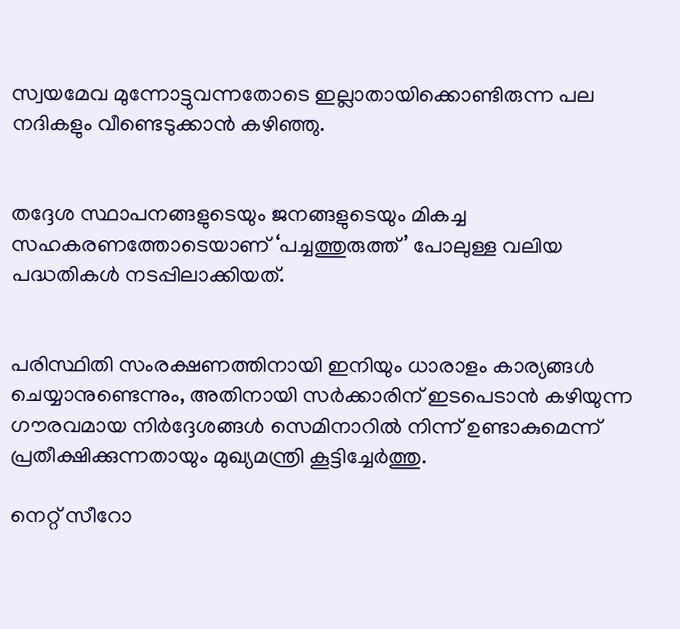സ്വയമേവ മുന്നോട്ടുവന്നതോടെ ഇല്ലാതായിക്കൊണ്ടിരുന്ന പല നദികളും വീണ്ടെടുക്കാൻ കഴിഞ്ഞു.


തദ്ദേശ സ്ഥാപനങ്ങളുടെയും ജനങ്ങളുടെയും മികച്ച സഹകരണത്തോടെയാണ് ‘പച്ചത്തുരുത്ത്’ പോലുള്ള വലിയ പദ്ധതികൾ നടപ്പിലാക്കിയത്.


പരിസ്ഥിതി സംരക്ഷണത്തിനായി ഇനിയും ധാരാളം കാര്യങ്ങൾ ചെയ്യാനുണ്ടെന്നും, അതിനായി സർക്കാരിന് ഇടപെടാൻ കഴിയുന്ന ഗൗരവമായ നിർദ്ദേശങ്ങൾ സെമിനാറിൽ നിന്ന് ഉണ്ടാകുമെന്ന് പ്രതീക്ഷിക്കുന്നതായും മുഖ്യമന്ത്രി കൂട്ടിച്ചേർത്തു.

നെറ്റ് സീറോ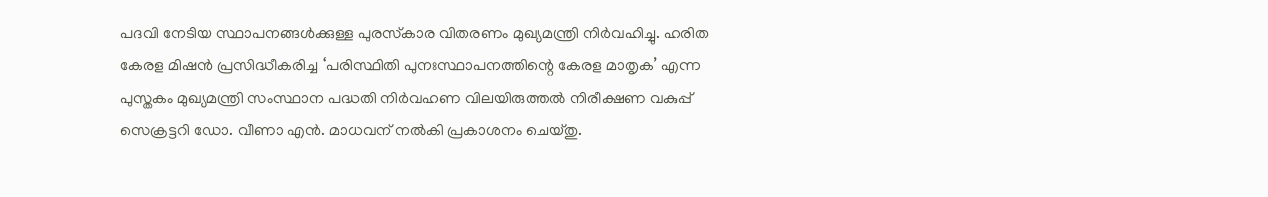പദവി നേടിയ സ്ഥാപനങ്ങൾക്കുള്ള പുരസ്‌കാര വിതരണം മുഖ്യമന്ത്രി നിർവഹിച്ചു. ഹരിത കേരള മിഷൻ പ്രസിദ്ധീകരിച്ച ‘പരിസ്ഥിതി പുനഃസ്ഥാപനത്തിന്റെ കേരള മാതൃക’ എന്ന പുസ്തകം മുഖ്യമന്ത്രി സംസ്ഥാന പദ്ധതി നിർവഹണ വിലയിരുത്തൽ നിരീക്ഷണ വകുപ്പ് സെക്രട്ടറി ഡോ. വീണാ എൻ. മാധവന് നൽകി പ്രകാശനം ചെയ്തു.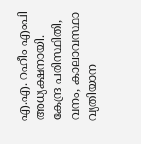എ.എ. റഹീം എംപി അധ്യക്ഷനായി. കേന്ദ്ര പരിസ്ഥിതി, വനം, കാലാവസ്ഥാ വ്യതിയാന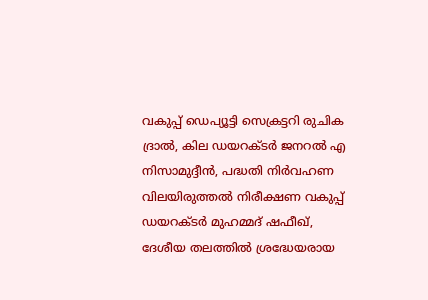വകുപ്പ് ഡെപ്യൂട്ടി സെക്രട്ടറി രുചിക ദ്രാൽ, കില ഡയറക്ടർ ജനറൽ എ നിസാമുദ്ദീൻ, പദ്ധതി നിർവഹണ വിലയിരുത്തൽ നിരീക്ഷണ വകുപ്പ് ഡയറക്ടർ മുഹമ്മദ് ഷഫീഖ്, ദേശീയ തലത്തിൽ ശ്രദ്ധേയരായ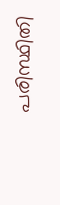പരിസ്ഥിതി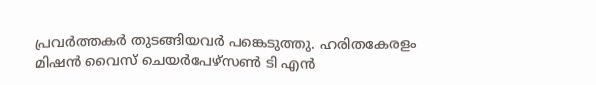പ്രവർത്തകർ തുടങ്ങിയവർ പങ്കെടുത്തു. ഹരിതകേരളം മിഷൻ വൈസ് ചെയർപേഴ്‌സൺ ടി എൻ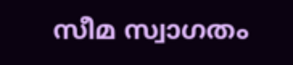സീമ സ്വാഗതം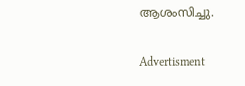ആശംസിച്ചു.

Advertisment